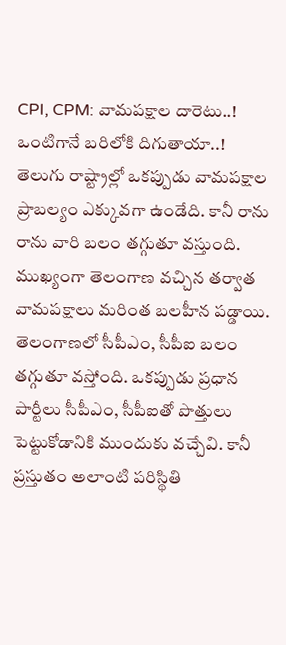CPI, CPM: వామపక్షాల దారెటు..! ఒంటిగానే బరిలోకి దిగుతాయా..!
తెలుగు రాష్ట్రాల్లో ఒకప్పుడు వామపక్షాల ప్రాబల్యం ఎక్కువగా ఉండేది. కానీ రాను రాను వారి బలం తగ్గుతూ వస్తుంది. ముఖ్యంగా తెలంగాణ వచ్చిన తర్వాత వామపక్షాలు మరింత బలహీన పడ్డాయి. తెలంగాణలో సీపీఎం, సీపీఐ బలం తగ్గుతూ వస్తోంది. ఒకప్పుడు ప్రధాన పార్టీలు సీపీఎం, సీపీఐతో పొత్తులు పెట్టుకోడానికి ముందుకు వచ్చేవి. కానీ ప్రస్తుతం అలాంటి పరిస్థితి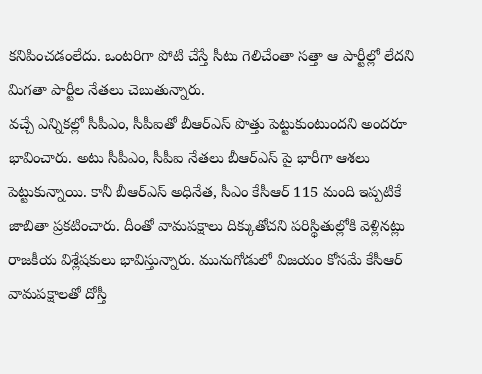కనిపించడంలేదు. ఒంటరిగా పోటి చేస్తే సీటు గెలిచేంతా సత్తా ఆ పార్టీల్లో లేదని మిగతా పార్టీల నేతలు చెబుతున్నారు.
వచ్చే ఎన్నికల్లో సీపీఎం, సీపీఐతో బీఆర్ఎస్ పొత్తు పెట్టుకుంటుందని అందరూ భావించారు. అటు సీపీఎం, సీపీఐ నేతలు బీఆర్ఎస్ పై భారీగా ఆశలు పెట్టుకున్నాయి. కానీ బీఆర్ఎస్ అధినేత, సీఎం కేసీఆర్ 115 మంది ఇప్పటికే జాబితా ప్రకటించారు. దీంతో వామపక్షాలు దిక్కుతోచని పరిస్థితుల్లోకి వెళ్లినట్లు రాజకీయ విశ్లేషకులు భావిస్తున్నారు. మునుగోడులో విజయం కోసమే కేసీఆర్ వామపక్షాలతో దోస్తీ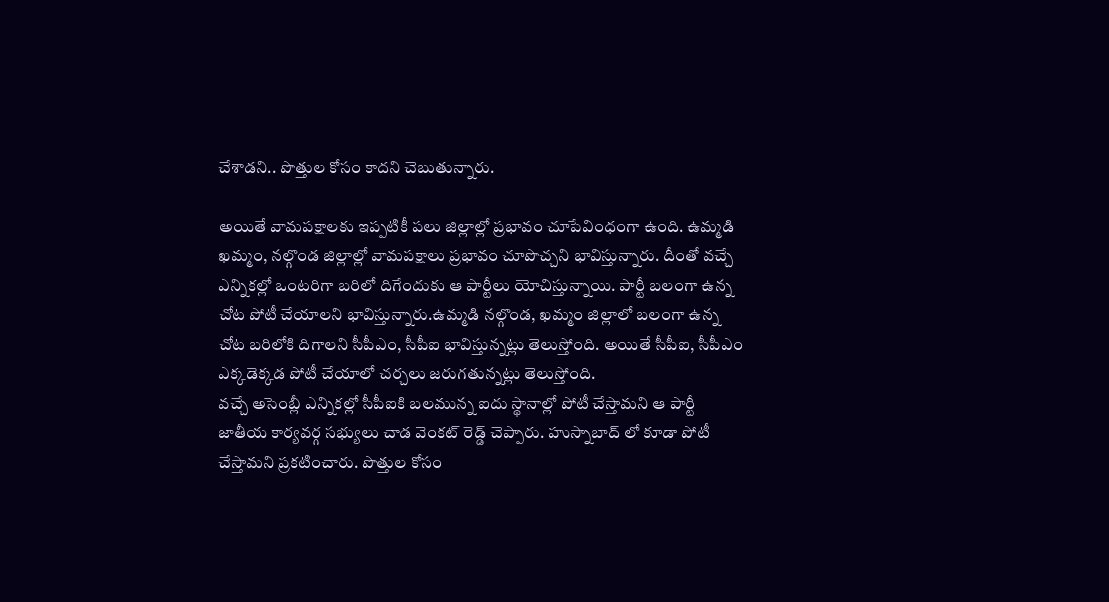చేశాడని.. పొత్తుల కోసం కాదని చెబుతున్నారు.

అయితే వామపక్షాలకు ఇప్పటికీ పలు జిల్లాల్లో ప్రభావం చూపేవింధంగా ఉంది. ఉమ్మడి ఖమ్మం, నల్గొండ జిల్లాల్లో వామపక్షాలు ప్రభావం చూపొచ్చని భావిస్తున్నారు. దీంతో వచ్చే ఎన్నికల్లో ఒంటరిగా బరిలో దిగేందుకు ఆ పార్టీలు యోచిస్తున్నాయి. పార్టీ బలంగా ఉన్న చోట పోటీ చేయాలని భావిస్తున్నారు.ఉమ్మడి నల్గొండ, ఖమ్మం జిల్లాలో బలంగా ఉన్న చోట బరిలోకి దిగాలని సీపీఎం, సీపీఐ భావిస్తున్నట్లు తెలుస్తోంది. అయితే సీపీఐ, సీపీఎం ఎక్కడెక్కడ పోటీ చేయాలో చర్చలు జరుగతున్నట్లు తెలుస్తోంది.
వచ్చే అసెంబ్లీ ఎన్నికల్లో సీపీఐకి బలమున్న ఐదు స్థానాల్లో పోటీ చేస్తామని ఆ పార్టీ జాతీయ కార్యవర్గ సభ్యులు చాడ వెంకట్ రెడ్డ్ చెప్పారు. హుస్నాబాద్ లో కూడా పోటీ చేస్తామని ప్రకటించారు. పొత్తుల కోసం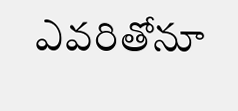ఎవరితోనూ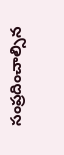సంప్రదించాల్సిన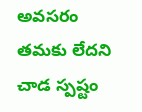అవసరం తమకు లేదని చాడ స్పష్టం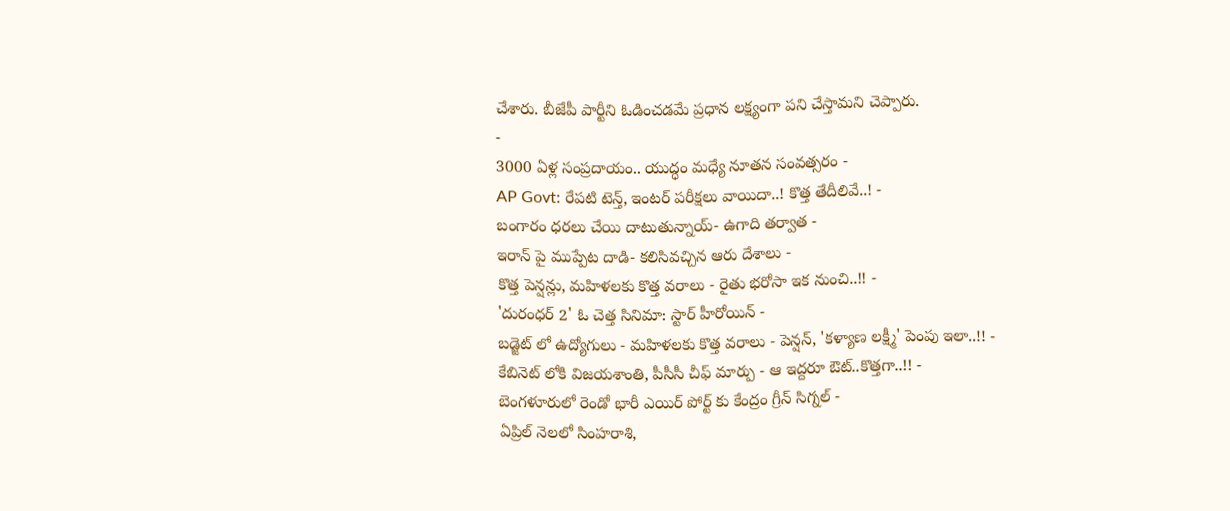చేశారు. బీజేపీ పార్టీని ఓడించడమే ప్రధాన లక్ష్యంగా పని చేస్తామని చెప్పారు.
-
3000 ఏళ్ల సంప్రదాయం.. యుద్ధం మధ్యే నూతన సంవత్సరం -
AP Govt: రేపటి టెన్త్, ఇంటర్ పరీక్షలు వాయిదా..! కొత్త తేదీలివే..! -
బంగారం ధరలు చేయి దాటుతున్నాయ్- ఉగాది తర్వాత -
ఇరాన్ పై ముప్పేట దాడి- కలిసివచ్చిన ఆరు దేశాలు -
కొత్త పెన్షన్లు, మహిళలకు కొత్త వరాలు - రైతు భరోసా ఇక నుంచి..!! -
'దురంధర్ 2' ఓ చెత్త సినిమా: స్టార్ హీరోయిన్ -
బడ్జెట్ లో ఉద్యోగులు - మహిళలకు కొత్త వరాలు - పెన్షన్, 'కళ్యాణ లక్ష్మీ' పెంపు ఇలా..!! -
కేబినెట్ లోకి విజయశాంతి, పీసీసీ చీఫ్ మార్పు - ఆ ఇద్దరూ ఔట్..కొత్తగా..!! -
బెంగళూరులో రెండో భారీ ఎయిర్ పోర్ట్ కు కేంద్రం గ్రీన్ సిగ్నల్ -
ఏప్రిల్ నెలలో సింహరాశి,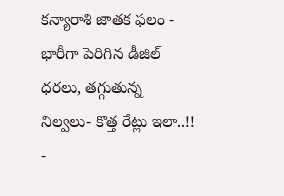కన్యారాశి జాతక ఫలం -
భారీగా పెరిగిన డీజిల్ ధరలు, తగ్గుతున్న నిల్వలు- కొత్త రేట్లు ఇలా..!! -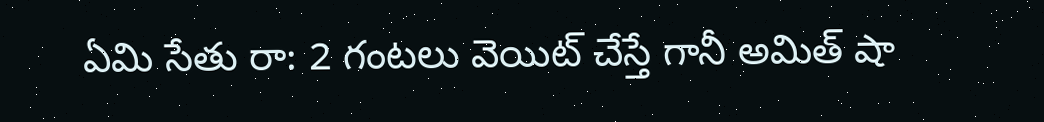ఏమి సేతు రా: 2 గంటలు వెయిట్ చేస్తే గానీ అమిత్ షా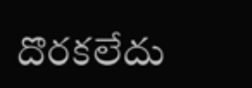దొరకలేదు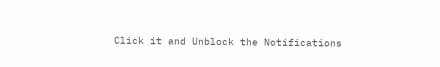Click it and Unblock the Notifications